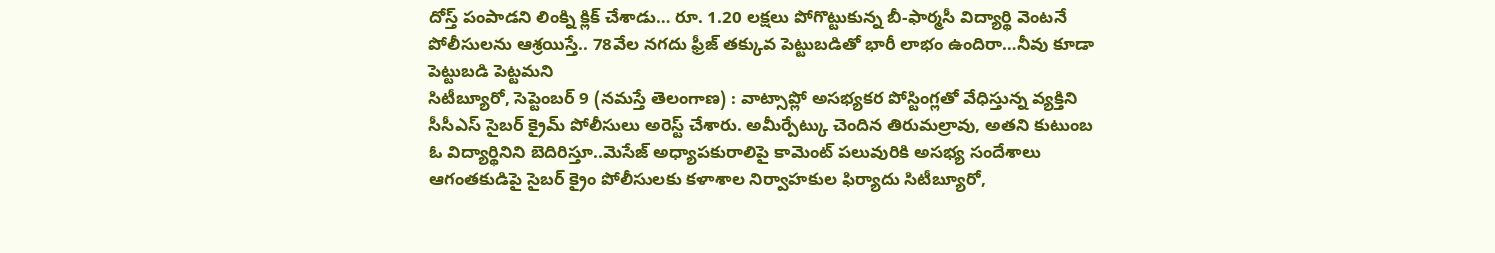దోస్త్ పంపాడని లింక్ని క్లిక్ చేశాడు… రూ. 1.20 లక్షలు పోగొట్టుకున్న బీ-ఫార్మసీ విద్యార్థి వెంటనే పోలీసులను ఆశ్రయిస్తే.. 78వేల నగదు ఫ్రీజ్ తక్కువ పెట్టుబడితో భారీ లాభం ఉందిరా…నీవు కూడా పెట్టుబడి పెట్టమని
సిటీబ్యూరో, సెప్టెంబర్ 9 (నమస్తే తెలంగాణ) : వాట్సాప్లో అసభ్యకర పోస్టింగ్లతో వేధిస్తున్న వ్యక్తిని సీసీఎస్ సైబర్ క్రైమ్ పోలీసులు అరెస్ట్ చేశారు. అమీర్పేట్కు చెందిన తిరుమల్రావు, అతని కుటుంబ
ఓ విద్యార్థినిని బెదిరిస్తూ..మెసేజ్ అధ్యాపకురాలిపై కామెంట్ పలువురికి అసభ్య సందేశాలు ఆగంతకుడిపై సైబర్ క్రైం పోలీసులకు కళాశాల నిర్వాహకుల ఫిర్యాదు సిటీబ్యూరో,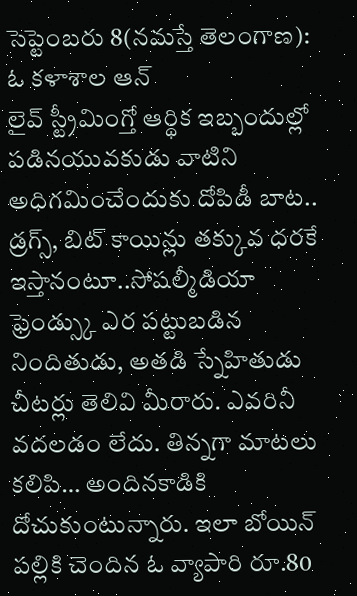సెప్టెంబరు 8(నమస్తే తెలంగాణ): ఓ కళాశాల ఆన్
లైవ్ స్ట్రీమింగ్తో ఆర్థిక ఇబ్బందుల్లో పడినయువకుడు వాటిని అధిగమించేందుకు దోపిడీ బాట.. డ్రగ్స్, బిట్ కాయిన్లు తక్కువ ధరకే ఇస్తానంటూ..సోషల్మీడియా ఫ్రెండ్స్కు ఎర పట్టుబడిన నిందితుడు, అతడి స్నేహితుడు
చీటర్లు తెలివి మీరారు. ఎవరినీ వదలడం లేదు. తిన్నగా మాటలు కలిపి… అందినకాడికి దోచుకుంటున్నారు. ఇలా బోయిన్ పల్లికి చెందిన ఓ వ్యాపారి రూ.80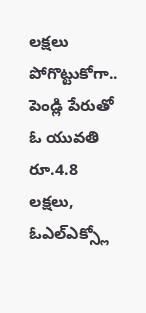లక్షలు పోగొట్టుకోగా.. పెండ్లి పేరుతో ఓ యువతి రూ.4.8 లక్షలు, ఓఎల్ఎక్స్లో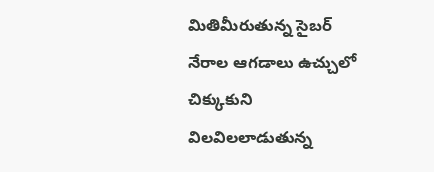మితిమీరుతున్న సైబర్ నేరాల ఆగడాలు ఉచ్చులో చిక్కుకుని విలవిలలాడుతున్న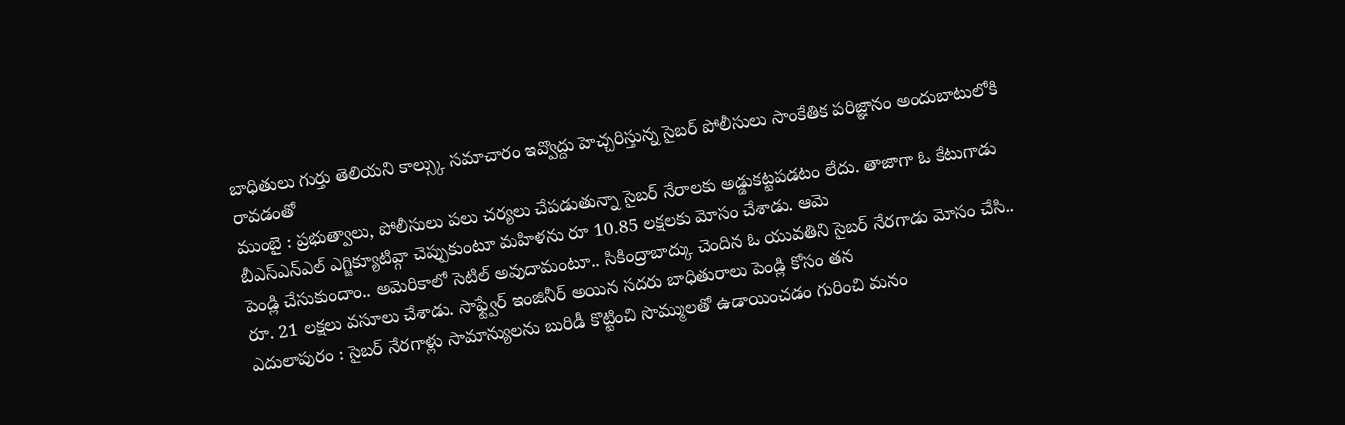బాధితులు గుర్తు తెలియని కాల్స్కు సమాచారం ఇవ్వొద్దు హెచ్చరిస్తున్న సైబర్ పోలీసులు సాంకేతిక పరిజ్ఞానం అందుబాటులోకి రావడంతో
ముంబై : ప్రభుత్వాలు, పోలీసులు పలు చర్యలు చేపడుతున్నా సైబర్ నేరాలకు అడ్డుకట్టపడటం లేదు. తాజాగా ఓ కేటుగాడు బీఎస్ఎన్ఎల్ ఎగ్జిక్యూటివ్గా చెప్పుకుంటూ మహిళను రూ 10.85 లక్షలకు మోసం చేశాడు. ఆమె
పెండ్లి చేసుకుందాం.. అమెరికాలో సెటిల్ అవుదామంటూ.. సికింద్రాబాద్కు చెందిన ఓ యువతిని సైబర్ నేరగాడు మోసం చేసి.. రూ. 21 లక్షలు వసూలు చేశాడు. సాఫ్ట్వేర్ ఇంజినీర్ అయిన సదరు బాధితురాలు పెండ్లి కోసం తన
ఎదులాపురం : సైబర్ నేరగాళ్లు సామాన్యులను బురిడీ కొట్టించి సొమ్ములతో ఉడాయించడం గురించి మనం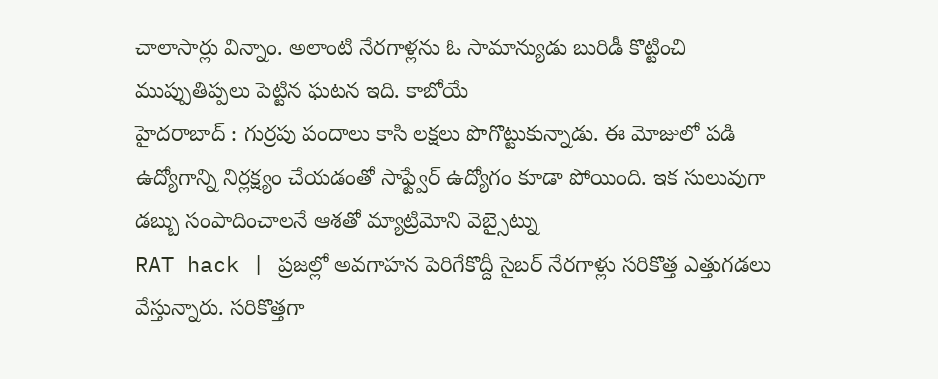చాలాసార్లు విన్నాం. అలాంటి నేరగాళ్లను ఓ సామాన్యుడు బురిడీ కొట్టించి ముప్పుతిప్పలు పెట్టిన ఘటన ఇది. కాబోయే
హైదరాబాద్ : గుర్రపు పందాలు కాసి లక్షలు పొగొట్టుకున్నాడు. ఈ మోజులో పడి ఉద్యోగాన్ని నిర్లక్ష్యం చేయడంతో సాఫ్ట్వేర్ ఉద్యోగం కూడా పోయింది. ఇక సులువుగా డబ్బు సంపాదించాలనే ఆశతో మ్యాట్రిమోని వెబ్సైట్ను
RAT hack | ప్రజల్లో అవగాహన పెరిగేకొద్దీ సైబర్ నేరగాళ్లు సరికొత్త ఎత్తుగడలు వేస్తున్నారు. సరికొత్తగా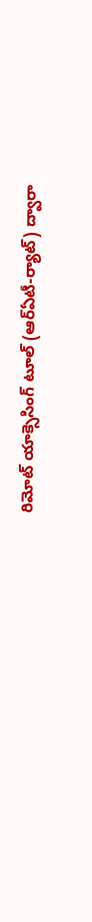రిమోట్ యాక్సెసింగ్ టూల్ (ఆర్ఏటీ-ర్యాట్) ద్వారా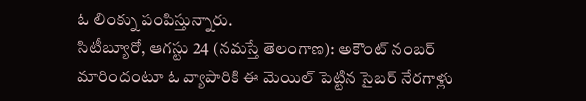ఓ లింక్ను పంపిస్తున్నారు.
సిటీబ్యూరో, ఆగస్టు 24 (నమస్తే తెలంగాణ): అకౌంట్ నంబర్ మారిందంటూ ఓ వ్యాపారికి ఈ మెయిల్ పెట్టిన సైబర్ నేరగాళ్లు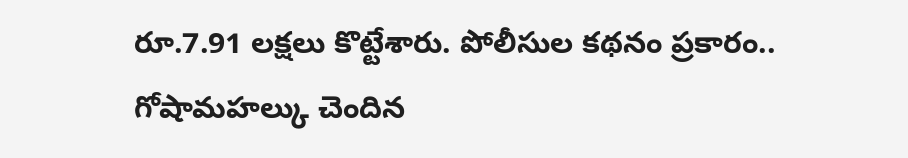రూ.7.91 లక్షలు కొట్టేశారు. పోలీసుల కథనం ప్రకారం.. గోషామహల్కు చెందిన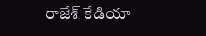రాజేశ్ కేడియా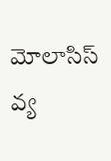మోలాసిస్ వ్య